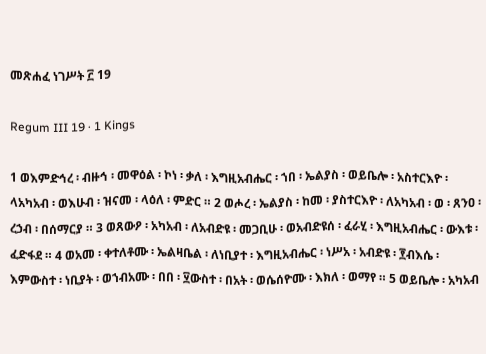መጽሐፈ ነገሥት ፫ 19

Regum III 19 · 1 Kings

1 ወእምድኅረ ፡ ብዙኅ ፡ መዋዕል ፡ ኮነ ፡ ቃለ ፡ እግዚአብሔር ፡ ኀበ ፡ ኤልያስ ፡ ወይቤሎ ፡ አስተርእዮ ፡ ላአካአብ ፡ ወእሁብ ፡ ዝናመ ፡ ላዕለ ፡ ምድር ። 2 ወሖረ ፡ ኤልያስ ፡ ከመ ፡ ያስተርእዮ ፡ ለአካአብ ፡ ወ ፡ ጸንዐ ፡ ረኃብ ፡ በሰማርያ ። 3 ወጸውዖ ፡ አካአብ ፡ ለአብድዩ ፡ መጋቢሁ ፡ ወአብድዩሰ ፡ ፈራሂ ፡ እግዚአብሔር ፡ ውእቱ ፡ ፈድፋደ ። 4 ወአመ ፡ ቀተለቶሙ ፡ ኤልዛቤል ፡ ለነቢያተ ፡ እግዚአብሔር ፡ ነሥአ ፡ አብድዩ ፡ ፻ብእሴ ፡ እምውስተ ፡ ነቢያት ፡ ወኀብአሙ ፡ በበ ፡ ፶ውስተ ፡ በአት ፡ ወሴሰዮሙ ፡ እክለ ፡ ወማየ ። 5 ወይቤሎ ፡ አካአብ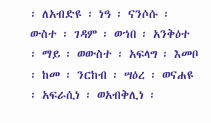፡ ለአብድዩ ፡ ነዓ ፡ ናንሶሱ ፡ ውስተ ፡ ገዳም ፡ ወኀበ ፡ አንቅዕተ ፡ ማይ ፡ ወውስተ ፡ አፍላግ ፡ እመቦ ፡ ከመ ፡ ንርከብ ፡ ሣዕረ ፡ ወናሐዩ ፡ አፍራሲነ ፡ ወአብቅሊነ ፡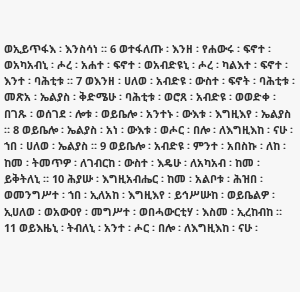ወኢይጥፋእ ፡ እንስሳነ ። 6 ወተፋለጡ ፡ እንዘ ፡ የሐውሩ ፡ ፍኖተ ፡ ወአካአብኒ ፡ ሖረ ፡ አሐተ ፡ ፍኖተ ፡ ወአብድዩኒ ፡ ሖረ ፡ ካልእተ ፡ ፍኖተ ፡ እንተ ፡ ባሕቲቱ ። 7 ወእንዘ ፡ ሀለወ ፡ አብድዩ ፡ ውስተ ፡ ፍኖት ፡ ባሕቲቱ ፡ መጽአ ፡ ኤልያስ ፡ ቅድሜሁ ፡ ባሕቲቱ ፡ ወሮጸ ፡ አብድዩ ፡ ወወድቀ ፡ በገጹ ፡ ወሰገደ ፡ ሎቱ ፡ ወይቤሎ ፡ አንተኑ ፡ ውእቱ ፡ እግዚእየ ፡ ኤልያስ ። 8 ወይቤሎ ፡ ኤልያስ ፡ አነ ፡ ውእቱ ፡ ወሖር ፡ በሎ ፡ ለእግዚእከ ፡ ናሁ ፡ ኀበ ፡ ሀለወ ፡ ኤልያስ ። 9 ወይቤሎ ፡ አብድዩ ፡ ምንተ ፡ አበስኩ ፡ ለከ ፡ ከመ ፡ ትመጥዎ ፡ ለገብርከ ፡ ውስተ ፡ እዴሁ ፡ ለአካአብ ፡ ከመ ፡ ይቅትለኒ ። 10 ሕያሡ ፡ እግዚአብሔር ፡ ከመ ፡ አልቦቱ ፡ ሕዝበ ፡ ወመንግሥተ ፡ ኀበ ፡ ኢለአከ ፡ እግዚእየ ፡ ይኅሥሡከ ፡ ወይቤልዎ ፡ ኢሀለወ ፡ ወአውዐየ ፡ መግሥተ ፡ ወበሓውርቲሃ ፡ እስመ ፡ ኢረከብከ ። 11 ወይእዜኒ ፡ ትብለኒ ፡ አንተ ፡ ሖር ፡ በሎ ፡ ለእግዚእከ ፡ ናሁ ፡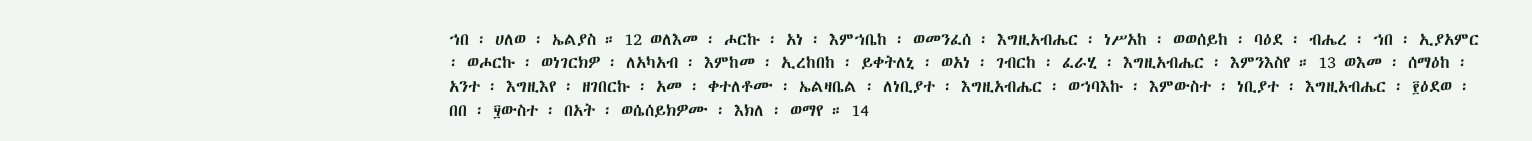ኀበ ፡ ሀለወ ፡ ኤልያስ ። 12 ወለእመ ፡ ሖርኩ ፡ አነ ፡ እምኀቤከ ፡ ወመንፈሰ ፡ እግዚአብሔር ፡ ነሥአከ ፡ ወወሰይከ ፡ ባዕደ ፡ ብሔረ ፡ ኀበ ፡ ኢያአምር ፡ ወሖርኩ ፡ ወነገርክዎ ፡ ለአካአብ ፡ እምከመ ፡ ኢረከበከ ፡ ይቀትለኒ ፡ ወአነ ፡ ገብርከ ፡ ፈራሂ ፡ እግዚአብሔር ፡ እምንእስየ ። 13 ወእመ ፡ ሰማዕከ ፡ አንተ ፡ እግዚእየ ፡ ዘገበርኩ ፡ አመ ፡ ቀተለቶሙ ፡ ኤልዛቤል ፡ ለነቢያተ ፡ እግዚአብሔር ፡ ወኀባእኩ ፡ እምውስተ ፡ ነቢያተ ፡ እግዚአብሔር ፡ ፻ዕደወ ፡ በበ ፡ ፶ውስተ ፡ በአት ፡ ወሴሰይክዎሙ ፡ እክለ ፡ ወማየ ። 14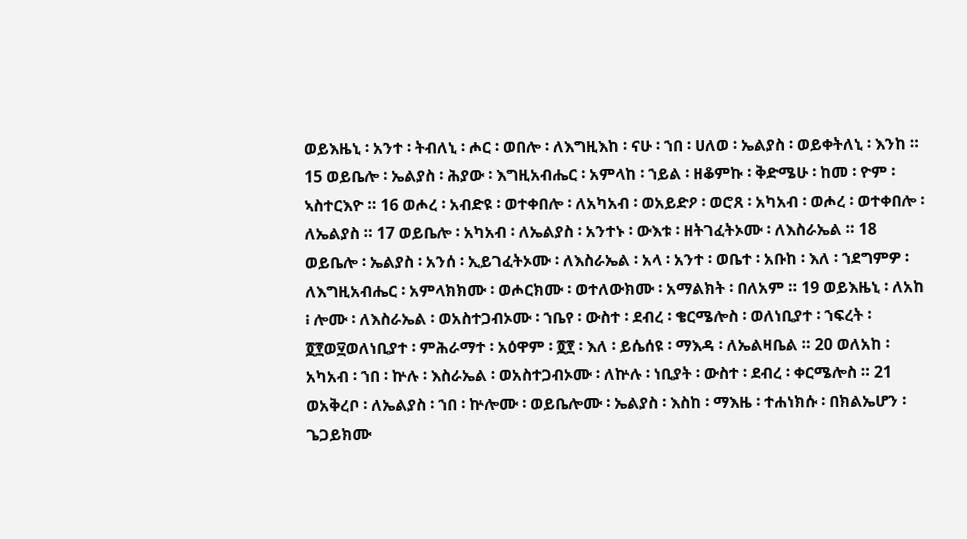ወይእዜኒ ፡ አንተ ፡ ትብለኒ ፡ ሖር ፡ ወበሎ ፡ ለእግዚእከ ፡ ናሁ ፡ ኀበ ፡ ሀለወ ፡ ኤልያስ ፡ ወይቀትለኒ ፡ እንከ ። 15 ወይቤሎ ፡ ኤልያስ ፡ ሕያው ፡ እግዚአብሔር ፡ አምላከ ፡ ኀይል ፡ ዘቆምኩ ፡ ቅድሜሁ ፡ ከመ ፡ ዮም ፡ ኣስተርእዮ ። 16 ወሖረ ፡ አብድዩ ፡ ወተቀበሎ ፡ ለአካአብ ፡ ወአይድዖ ፡ ወሮጸ ፡ አካአብ ፡ ወሖረ ፡ ወተቀበሎ ፡ ለኤልያስ ። 17 ወይቤሎ ፡ አካአብ ፡ ለኤልያስ ፡ አንተኑ ፡ ውእቱ ፡ ዘትገፈትኦሙ ፡ ለእስራኤል ። 18 ወይቤሎ ፡ ኤልያስ ፡ አንሰ ፡ ኢይገፈትኦሙ ፡ ለእስራኤል ፡ አላ ፡ አንተ ፡ ወቤተ ፡ አቡከ ፡ እለ ፡ ኀደግምዎ ፡ ለእግዚአብሔር ፡ አምላክክሙ ፡ ወሖርክሙ ፡ ወተለውክሙ ፡ አማልክት ፡ በለአም ። 19 ወይእዜኒ ፡ ለአከ ፧ ሎሙ ፡ ለእስራኤል ፡ ወአስተጋብኦሙ ፡ ኀቤየ ፡ ውስተ ፡ ደብረ ፡ ቄርሜሎስ ፡ ወለነቢያተ ፡ ኀፍረት ፡ ፬፻ወ፶ወለነቢያተ ፡ ምሕራማተ ፡ አዕዋም ፡ ፬፻ ፡ እለ ፡ ይሴሰዩ ፡ ማእዳ ፡ ለኤልዛቤል ። 20 ወለአከ ፡ አካአብ ፡ ኀበ ፡ ኵሉ ፡ እስራኤል ፡ ወአስተጋብኦሙ ፡ ለኵሉ ፡ ነቢያት ፡ ውስተ ፡ ደብረ ፡ ቀርሜሎስ ። 21 ወአቅረቦ ፡ ለኤልያስ ፡ ኀበ ፡ ኵሎሙ ፡ ወይቤሎሙ ፡ ኤልያስ ፡ እስከ ፡ ማእዜ ፡ ተሐነክሱ ፡ በክልኤሆን ፡ ጌጋይክሙ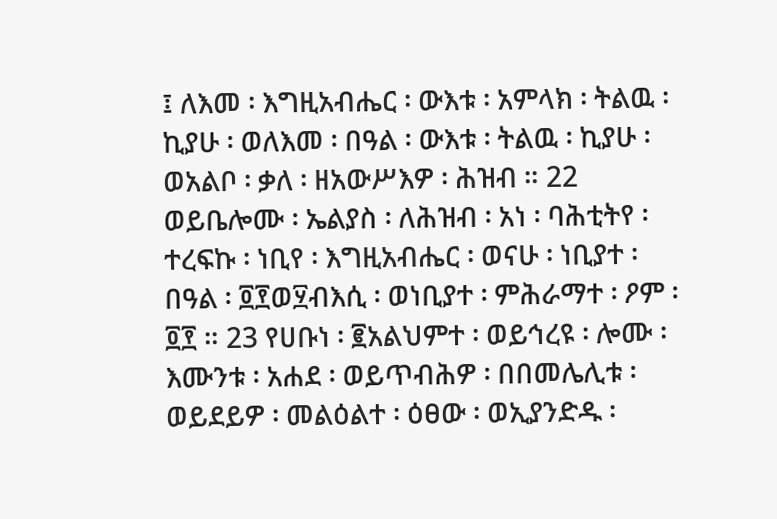፤ ለእመ ፡ እግዚአብሔር ፡ ውእቱ ፡ አምላክ ፡ ትልዉ ፡ ኪያሁ ፡ ወለእመ ፡ በዓል ፡ ውእቱ ፡ ትልዉ ፡ ኪያሁ ፡ ወአልቦ ፡ ቃለ ፡ ዘአውሥእዎ ፡ ሕዝብ ። 22 ወይቤሎሙ ፡ ኤልያስ ፡ ለሕዝብ ፡ አነ ፡ ባሕቲትየ ፡ ተረፍኩ ፡ ነቢየ ፡ እግዚአብሔር ፡ ወናሁ ፡ ነቢያተ ፡ በዓል ፡ ፬፻ወ፶ብእሲ ፡ ወነቢያተ ፡ ምሕራማተ ፡ ዖም ፡ ፬፻ ። 23 የሀቡነ ፡ ፪አልህምተ ፡ ወይኅረዩ ፡ ሎሙ ፡ እሙንቱ ፡ አሐደ ፡ ወይጥብሕዎ ፡ በበመሌሊቱ ፡ ወይደይዎ ፡ መልዕልተ ፡ ዕፀው ፡ ወኢያንድዱ ፡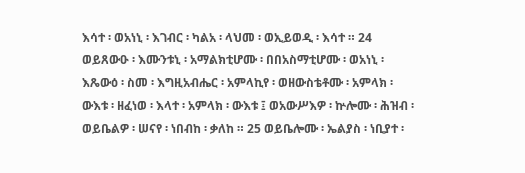እሳተ ፡ ወአነኒ ፡ እገብር ፡ ካልአ ፡ ላህመ ፡ ወኢይወዲ ፡ እሳተ ። 24 ወይጸውዑ ፡ እሙንቱኒ ፡ አማልክቲሆሙ ፡ በበአስማቲሆሙ ፡ ወአነኒ ፡ እጼውዕ ፡ ስመ ፡ እግዚአብሔር ፡ አምላኪየ ፡ ወዘውስቴቶሙ ፡ አምላክ ፡ ውእቱ ፡ ዘፈነወ ፡ እላተ ፡ አምላክ ፡ ውእቱ ፤ ወአውሥእዎ ፡ ኵሎሙ ፡ ሕዝብ ፡ ወይቤልዎ ፡ ሠናየ ፡ ነበብከ ፡ ቃለከ ። 25 ወይቤሎሙ ፡ ኤልያስ ፡ ነቢያተ ፡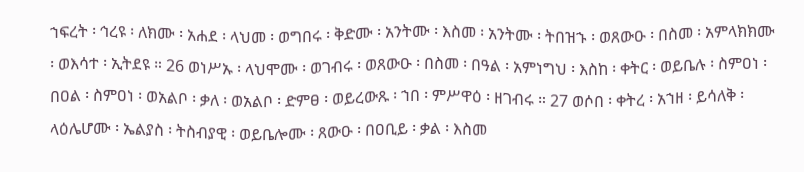ኀፍረት ፡ ኅረዩ ፡ ለክሙ ፡ አሐደ ፡ ላህመ ፡ ወግበሩ ፡ ቅድሙ ፡ አንትሙ ፡ እስመ ፡ አንትሙ ፡ ትበዝኁ ፡ ወጸውዑ ፡ በስመ ፡ አምላክክሙ ፡ ወእሳተ ፡ ኢትደዩ ። 26 ወነሥኡ ፡ ላህሞሙ ፡ ወገብሩ ፡ ወጸውዑ ፡ በስመ ፡ በዓል ፡ አምነግህ ፡ እስከ ፡ ቀትር ፡ ወይቤሉ ፡ ስምዐነ ፡ በዐል ፡ ስምዐነ ፡ ወአልቦ ፡ ቃለ ፡ ወአልቦ ፡ ድምፀ ፡ ወይረውጹ ፡ ኀበ ፡ ምሥዋዕ ፡ ዘገብሩ ። 27 ወሶበ ፡ ቀትረ ፡ አኀዘ ፡ ይሳለቅ ፡ ላዕሌሆሙ ፡ ኤልያስ ፡ ትስብያዊ ፡ ወይቤሎሙ ፡ ጸውዑ ፡ በዐቢይ ፡ ቃል ፡ እስመ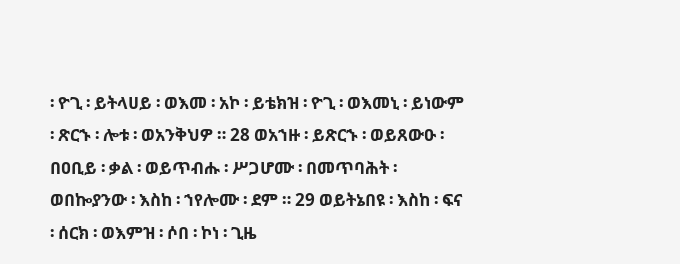፡ ዮጊ ፡ ይትላሀይ ፡ ወእመ ፡ አኮ ፡ ይቴክዝ ፡ ዮጊ ፡ ወእመኒ ፡ ይነውም ፡ ጽርኁ ፡ ሎቱ ፡ ወአንቅህዎ ። 28 ወአኀዙ ፡ ይጽርኁ ፡ ወይጸውዑ ፡ በዐቢይ ፡ ቃል ፡ ወይጥብሑ ፡ ሥጋሆሙ ፡ በመጥባሕት ፡ ወበኰያንው ፡ እስከ ፡ ኀየሎሙ ፡ ደም ። 29 ወይትኔበዩ ፡ እስከ ፡ ፍና ፡ ሰርክ ፡ ወእምዝ ፡ ሶበ ፡ ኮነ ፡ ጊዜ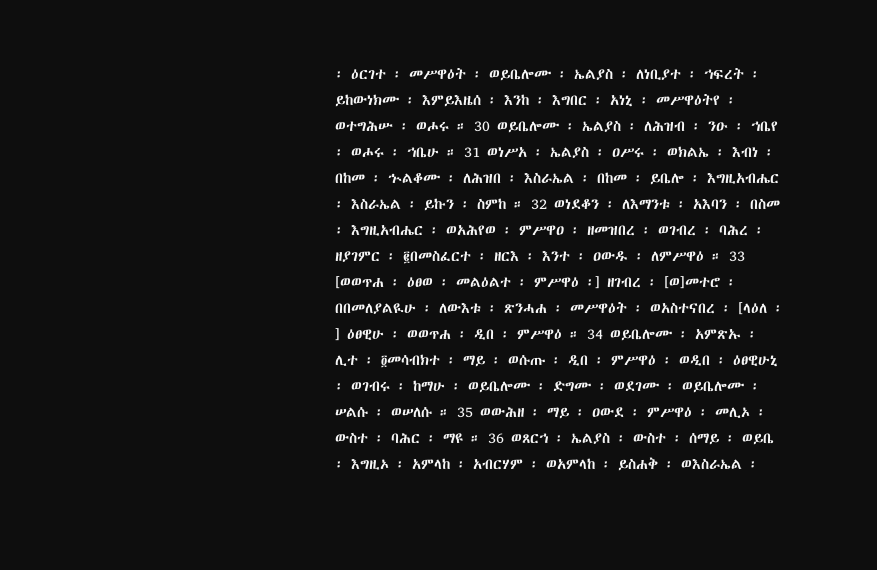፡ ዕርገተ ፡ መሥዋዕት ፡ ወይቤሎሙ ፡ ኤልያስ ፡ ለነቢያተ ፡ ኀፍረት ፡ ይከውነክሙ ፡ እምይእዜሰ ፡ እንከ ፡ እግበር ፡ አነኒ ፡ መሥዋዕትየ ፡ ወተግሕሡ ፡ ወሖሩ ። 30 ወይቤሎሙ ፡ ኤልያስ ፡ ለሕዝብ ፡ ንዑ ፡ ኀቤየ ፡ ወሖሩ ፡ ኀቤሁ ። 31 ወነሥአ ፡ ኤልያስ ፡ ዐሥሩ ፡ ወክልኤ ፡ እብነ ፡ በከመ ፡ ኍልቆሙ ፡ ለሕዝበ ፡ እስራኤል ፡ በከመ ፡ ይቤሎ ፡ እግዚአብሔር ፡ እስራኤል ፡ ይኩን ፡ ስምከ ። 32 ወነደቆን ፡ ለእማንቱ ፡ አእባን ፡ በስመ ፡ እግዚአብሔር ፡ ወአሕየወ ፡ ምሥዋዐ ፡ ዘመዝበረ ፡ ወገብረ ፡ ባሕረ ፡ ዘያገምር ፡ ፪በመስፈርተ ፡ ዘርእ ፡ እንተ ፡ ዐውዱ ፡ ለምሥዋዕ ። 33 [ወወጥሐ ፡ ዕፀወ ፡ መልዕልተ ፡ ምሥዋዕ ፡] ዘገብረ ፡ [ወ]መተሮ ፡ በበመለያልዪሁ ፡ ለውእቱ ፡ ጽንሓሐ ፡ መሥዋዕት ፡ ወአስተናበረ ፡ [ላዕለ ፡] ዕፀዊሁ ፡ ወወጥሐ ፡ ዲበ ፡ ምሥዋዕ ። 34 ወይቤሎሙ ፡ አምጽኡ ፡ ሊተ ፡ ፬መሳብክተ ፡ ማይ ፡ ወሱጡ ፡ ዲበ ፡ ምሥዋዕ ፡ ወዲበ ፡ ዕፀዊሁኒ ፡ ወገብሩ ፡ ከማሁ ፡ ወይቤሎሙ ፡ ድግሙ ፡ ወደገሙ ፡ ወይቤሎሙ ፡ ሠልሱ ፡ ወሠለሱ ። 35 ወውሕዘ ፡ ማይ ፡ ዐውደ ፡ ምሥዋዕ ፡ መሊኦ ፡ ውስተ ፡ ባሕር ፡ ማዩ ። 36 ወጸርኀ ፡ ኤልያስ ፡ ውስተ ፡ ሰማይ ፡ ወይቤ ፡ እግዚኦ ፡ አምላከ ፡ አብርሃም ፡ ወአምላከ ፡ ይስሐቅ ፡ ወእስራኤል ፡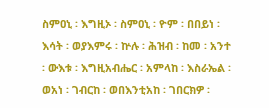ስምዐኒ ፡ እግዚኦ ፡ ስምዐኒ ፡ ዮም ፡ በበይነ ፡ እሳት ፡ ወያእምሩ ፡ ኵሉ ፡ ሕዝብ ፡ ከመ ፡ አንተ ፡ ውእቱ ፡ እግዚአብሔር ፡ አምላከ ፡ እስራኤል ፡ ወአነ ፡ ገብርከ ፡ ወበእንቲአከ ፡ ገበርክዎ ፡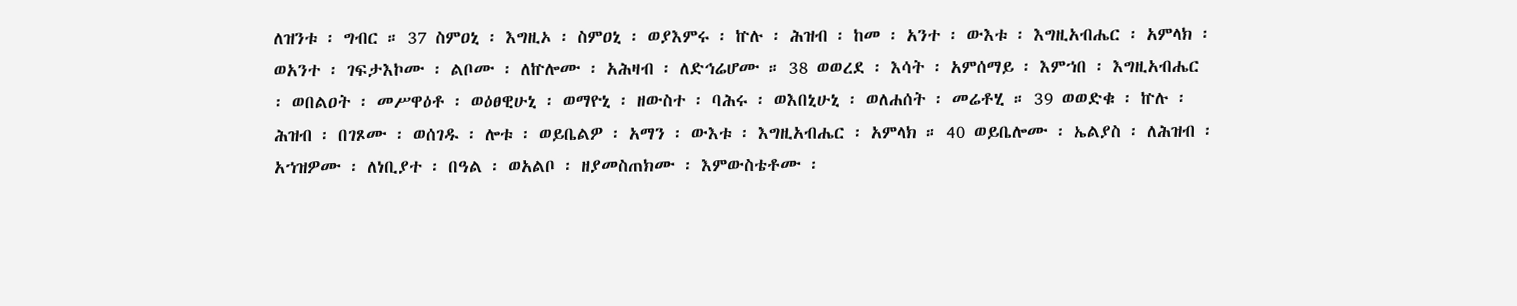ለዝንቱ ፡ ግብር ። 37 ስምዐኒ ፡ እግዚኦ ፡ ስምዐኒ ፡ ወያእምሩ ፡ ኵሉ ፡ ሕዝብ ፡ ከመ ፡ አንተ ፡ ውእቱ ፡ እግዚአብሔር ፡ አምላክ ፡ ወአንተ ፡ ገፍታእኮሙ ፡ ልቦሙ ፡ ለኵሎሙ ፡ አሕዛብ ፡ ለድኅሬሆሙ ። 38 ወወረደ ፡ እሳት ፡ አምሰማይ ፡ እምኀበ ፡ እግዚአብሔር ፡ ወበልዐት ፡ መሥዋዕቶ ፡ ወዕፀዊሁኒ ፡ ወማዮኒ ፡ ዘውስተ ፡ ባሕሩ ፡ ወእበኒሁኒ ፡ ወለሐሰት ፡ መሬቶሂ ። 39 ወወድቁ ፡ ኵሉ ፡ ሕዝብ ፡ በገጾሙ ፡ ወሰገዱ ፡ ሎቱ ፡ ወይቤልዎ ፡ አማን ፡ ውእቱ ፡ እግዚአብሔር ፡ አምላክ ። 40 ወይቤሎሙ ፡ ኤልያስ ፡ ለሕዝብ ፡ አኀዝዎሙ ፡ ለነቢያተ ፡ በዓል ፡ ወአልቦ ፡ ዘያመስጠክሙ ፡ እምውስቴቶሙ ፡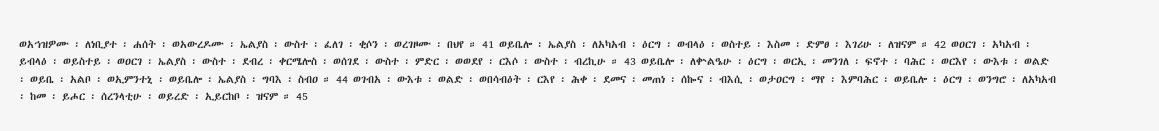ወአኀዝዎሙ ፡ ለነቢያተ ፡ ሐሰት ፡ ወአውረዶሙ ፡ ኤልያስ ፡ ውስተ ፡ ፈለገ ፡ ቂሶን ፡ ወረገዞሙ ፡ በህየ ። 41 ወይቤሎ ፡ ኤልያስ ፡ ለአካአብ ፡ ዕርግ ፡ ወብላዕ ፡ ወስተይ ፡ እስመ ፡ ድምፀ ፡ እገሪሁ ፡ ለዝናም ። 42 ወዐርገ ፡ አካአብ ፡ ይብላዕ ፡ ወይስተይ ፡ ወዐርገ ፡ ኤልያስ ፡ ውስተ ፡ ደብረ ፡ ቀርሜሎስ ፡ ወሰገደ ፡ ውስተ ፡ ምድር ፡ ወወደየ ፡ ርእሶ ፡ ውስተ ፡ ብረኪሁ ። 43 ወይቤሎ ፡ ለቍልዔሁ ፡ ዕርግ ፡ ወርኢ ፡ መንገለ ፡ ፍኖተ ፡ ባሕር ፡ ወርእየ ፡ ውእቱ ፡ ወልድ ፡ ወይቤ ፡ አልቦ ፡ ወኢምንተኒ ፡ ወይቤሎ ፡ ኤልያስ ፡ ግባእ ፡ ስብዐ ። 44 ወገብአ ፡ ውእቱ ፡ ወልድ ፡ ወበሳብዕት ፡ ርእየ ፡ ሕቀ ፡ ደመና ፡ መጠነ ፡ ሰኰና ፡ ብእሲ ፡ ወታዐርግ ፡ ማየ ፡ እምባሕር ፡ ወይቤሎ ፡ ዕርግ ፡ ወንግሮ ፡ ለአካአብ ፡ ከመ ፡ ይሖር ፡ ሰረንላቲሁ ፡ ወይረድ ፡ ኢይርከቦ ፡ ዝናም ። 45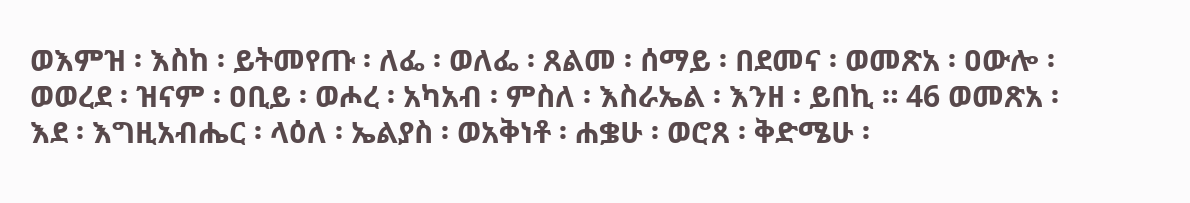ወእምዝ ፡ እስከ ፡ ይትመየጡ ፡ ለፌ ፡ ወለፌ ፡ ጸልመ ፡ ሰማይ ፡ በደመና ፡ ወመጽአ ፡ ዐውሎ ፡ ወወረደ ፡ ዝናም ፡ ዐቢይ ፡ ወሖረ ፡ አካአብ ፡ ምስለ ፡ እስራኤል ፡ እንዘ ፡ ይበኪ ። 46 ወመጽአ ፡ እደ ፡ እግዚአብሔር ፡ ላዕለ ፡ ኤልያስ ፡ ወአቅነቶ ፡ ሐቌሁ ፡ ወሮጸ ፡ ቅድሜሁ ፡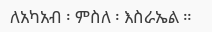ለአካአብ ፡ ምስለ ፡ እስራኤል ።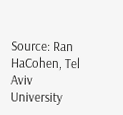Source: Ran HaCohen, Tel Aviv University